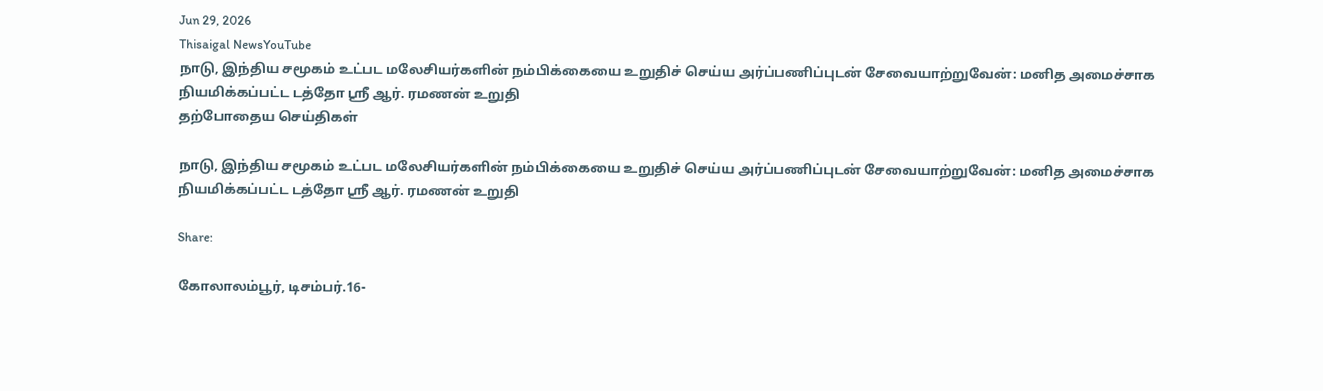Jun 29, 2026
Thisaigal NewsYouTube
நாடு, இந்திய சமூகம் உட்பட மலேசியர்களின் நம்பிக்கையை உறுதிச் செய்ய அர்ப்பணிப்புடன் சேவையாற்றுவேன்: மனித அமைச்சாக நியமிக்கப்பட்ட டத்தோ ஶ்ரீ ஆர். ரமணன் உறுதி
தற்போதைய செய்திகள்

நாடு, இந்திய சமூகம் உட்பட மலேசியர்களின் நம்பிக்கையை உறுதிச் செய்ய அர்ப்பணிப்புடன் சேவையாற்றுவேன்: மனித அமைச்சாக நியமிக்கப்பட்ட டத்தோ ஶ்ரீ ஆர். ரமணன் உறுதி

Share:

கோலாலம்பூர், டிசம்பர்.16-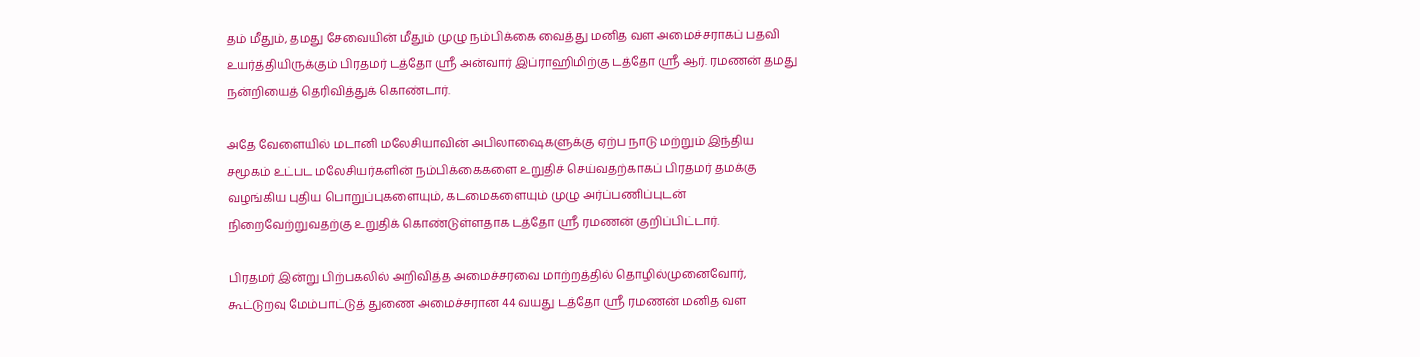தம் மீதும், தமது சேவையின் மீதும் முழு நம்பிக்கை வைத்து மனித வள அமைச்சராகப் பதவி உயர்த்தியிருக்கும் பிரதமர் டத்தோ ஶ்ரீ அன்வார் இப்ராஹிமிற்கு டத்தோ ஶ்ரீ ஆர். ரமணன் தமது நன்றியைத் தெரிவித்துக் கொண்டார்.

அதே வேளையில் மடானி மலேசியாவின் அபிலாஷைகளுக்கு ஏற்ப நாடு மற்றும் இந்திய சமூகம் உட்பட மலேசியர்களின் நம்பிக்கைகளை உறுதிச் செய்வதற்காகப் பிரதமர் தமக்கு வழங்கிய புதிய பொறுப்புகளையும், கடமைகளையும் முழு அர்ப்பணிப்புடன் நிறைவேற்றுவதற்கு உறுதிக் கொண்டுள்ளதாக டத்தோ ஶ்ரீ ரமணன் குறிப்பிட்டார்.

பிரதமர் இன்று பிற்பகலில் அறிவித்த அமைச்சரவை மாற்றத்தில் தொழில்முனைவோர், கூட்டுறவு மேம்பாட்டுத் துணை அமைச்சரான 44 வயது டத்தோ ஶ்ரீ ரமணன் மனித வள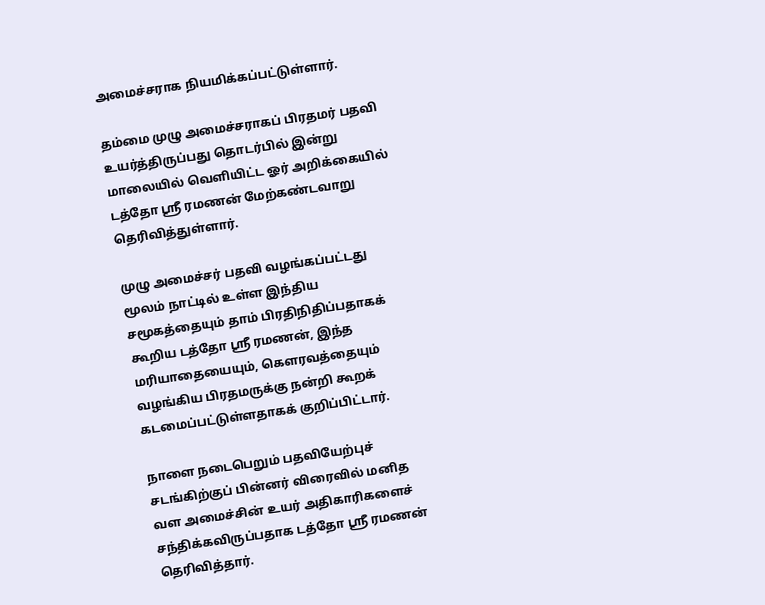அமைச்சராக நியமிக்கப்பட்டுள்ளார்.

தம்மை முழு அமைச்சராகப் பிரதமர் பதவி உயர்த்திருப்பது தொடர்பில் இன்று மாலையில் வெளியிட்ட ஓர் அறிக்கையில் டத்தோ ஶ்ரீ ரமணன் மேற்கண்டவாறு தெரிவித்துள்ளார்.

முழு அமைச்சர் பதவி வழங்கப்பட்டது மூலம் நாட்டில் உள்ள இந்திய சமூகத்தையும் தாம் பிரதிநிதிப்பதாகக் கூறிய டத்தோ ஶ்ரீ ரமணன், இந்த மரியாதையையும், கெளரவத்தையும் வழங்கிய பிரதமருக்கு நன்றி கூறக் கடமைப்பட்டுள்ளதாகக் குறிப்பிட்டார்.

நாளை நடைபெறும் பதவியேற்புச் சடங்கிற்குப் பின்னர் விரைவில் மனித வள அமைச்சின் உயர் அதிகாரிகளைச் சந்திக்கவிருப்பதாக டத்தோ ஶ்ரீ ரமணன் தெரிவித்தார்.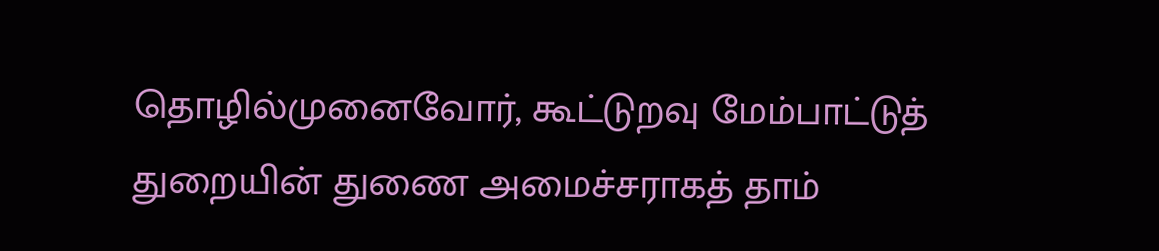தொழில்முனைவோர், கூட்டுறவு மேம்பாட்டுத் துறையின் துணை அமைச்சராகத் தாம்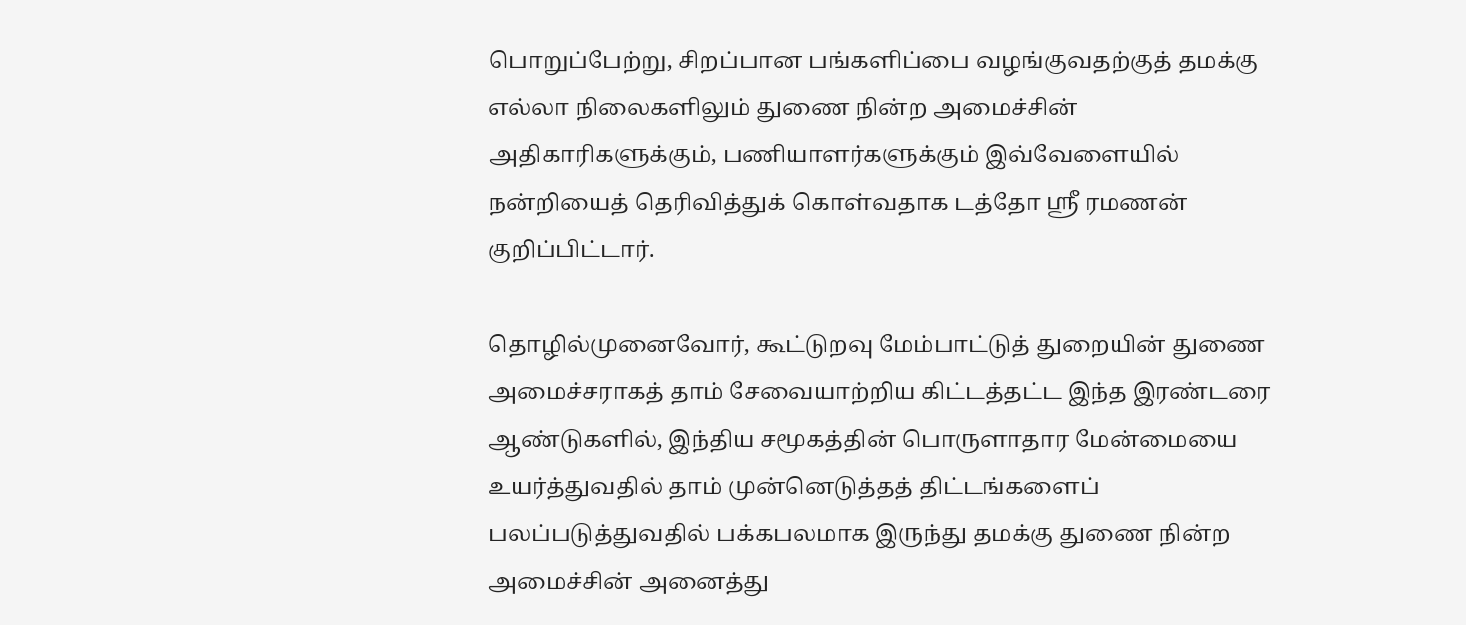பொறுப்பேற்று, சிறப்பான பங்களிப்பை வழங்குவதற்குத் தமக்கு எல்லா நிலைகளிலும் துணை நின்ற அமைச்சின் அதிகாரிகளுக்கும், பணியாளர்களுக்கும் இவ்வேளையில் நன்றியைத் தெரிவித்துக் கொள்வதாக டத்தோ ஶ்ரீ ரமணன் குறிப்பிட்டார்.

தொழில்முனைவோர், கூட்டுறவு மேம்பாட்டுத் துறையின் துணை அமைச்சராகத் தாம் சேவையாற்றிய கிட்டத்தட்ட இந்த இரண்டரை ஆண்டுகளில், இந்திய சமூகத்தின் பொருளாதார மேன்மையை உயர்த்துவதில் தாம் முன்னெடுத்தத் திட்டங்களைப் பலப்படுத்துவதில் பக்கபலமாக இருந்து தமக்கு துணை நின்ற அமைச்சின் அனைத்து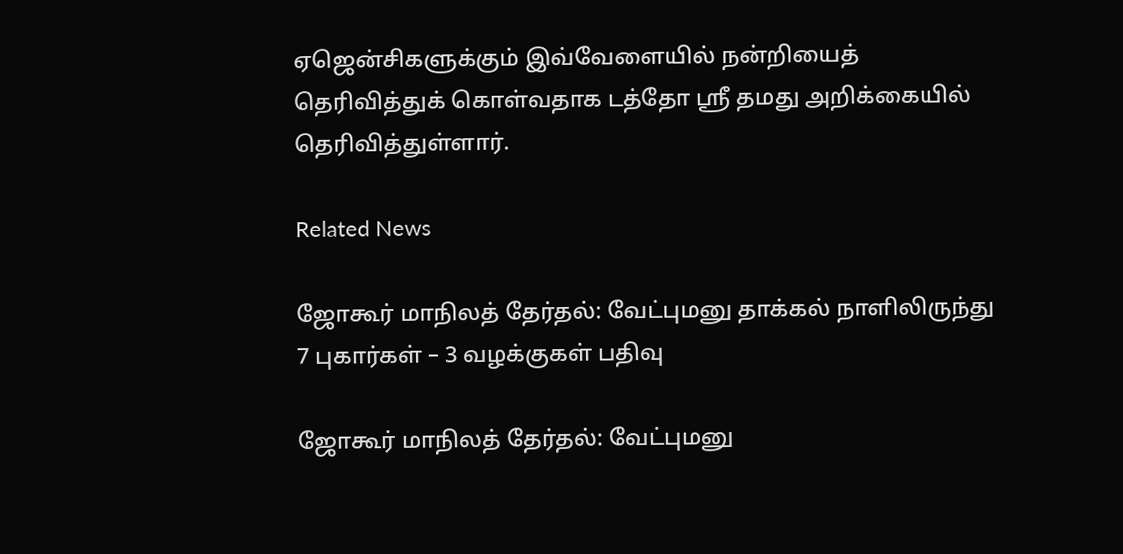ஏஜென்சிகளுக்கும் இவ்வேளையில் நன்றியைத் தெரிவித்துக் கொள்வதாக டத்தோ ஶ்ரீ தமது அறிக்கையில் தெரிவித்துள்ளார்.

Related News

ஜோகூர் மாநிலத் தேர்தல்: வேட்புமனு தாக்கல் நாளிலிருந்து 7 புகார்கள் – 3 வழக்குகள் பதிவு

ஜோகூர் மாநிலத் தேர்தல்: வேட்புமனு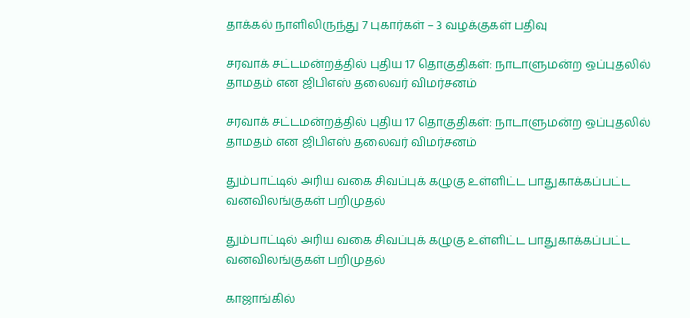தாக்கல் நாளிலிருந்து 7 புகார்கள் – 3 வழக்குகள் பதிவு

சரவாக் சட்டமன்றத்தில் புதிய 17 தொகுதிகள்: நாடாளுமன்ற ஒப்புதலில் தாமதம் என ஜிபிஎஸ் தலைவர் விமர்சனம்

சரவாக் சட்டமன்றத்தில் புதிய 17 தொகுதிகள்: நாடாளுமன்ற ஒப்புதலில் தாமதம் என ஜிபிஎஸ் தலைவர் விமர்சனம்

தும்பாட்டில் அரிய வகை சிவப்புக் கழுகு உள்ளிட்ட பாதுகாக்கப்பட்ட வனவிலங்குகள் பறிமுதல்

தும்பாட்டில் அரிய வகை சிவப்புக் கழுகு உள்ளிட்ட பாதுகாக்கப்பட்ட வனவிலங்குகள் பறிமுதல்

காஜாங்கில்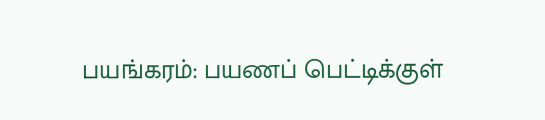பயங்கரம்: பயணப் பெட்டிக்குள்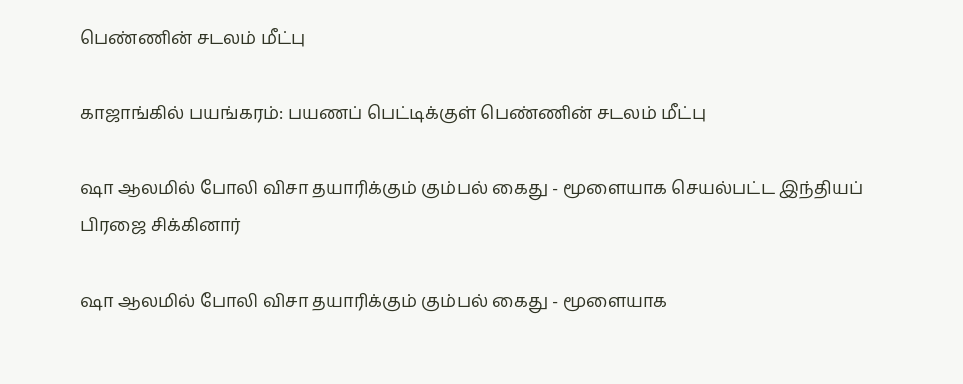பெண்ணின் சடலம் மீட்பு

காஜாங்கில் பயங்கரம்: பயணப் பெட்டிக்குள் பெண்ணின் சடலம் மீட்பு

ஷா ஆலமில் போலி விசா தயாரிக்கும் கும்பல் கைது - மூளையாக செயல்பட்ட இந்தியப் பிரஜை சிக்கினார்

ஷா ஆலமில் போலி விசா தயாரிக்கும் கும்பல் கைது - மூளையாக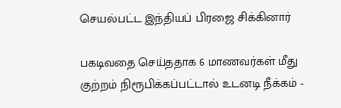செயல்பட்ட இந்தியப் பிரஜை சிக்கினார்

பகடிவதை செய்ததாக 6 மாணவர்கள் மீது குற்றம் நிரூபிக்கப்பட்டால் உடனடி நீக்கம் -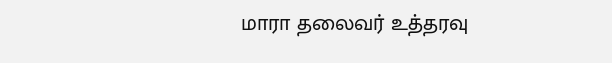மாரா தலைவர் உத்தரவு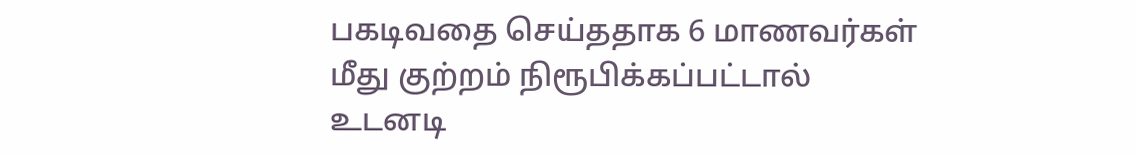பகடிவதை செய்ததாக 6 மாணவர்கள் மீது குற்றம் நிரூபிக்கப்பட்டால் உடனடி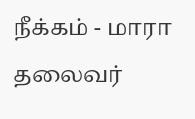நீக்கம் - மாரா தலைவர்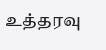உத்தரவு